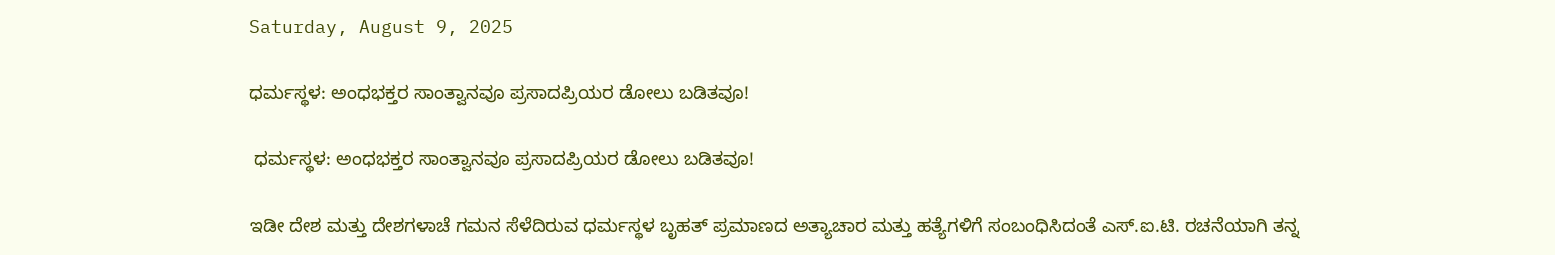Saturday, August 9, 2025

ಧರ್ಮಸ್ಥಳ: ಅಂಧಭಕ್ತರ ಸಾಂತ್ವಾನವೂ ಪ್ರಸಾದಪ್ರಿಯರ ಡೋಲು ಬಡಿತವೂ!

 ಧರ್ಮಸ್ಥಳ: ಅಂಧಭಕ್ತರ ಸಾಂತ್ವಾನವೂ ಪ್ರಸಾದಪ್ರಿಯರ ಡೋಲು ಬಡಿತವೂ!

ಇಡೀ ದೇಶ ಮತ್ತು ದೇಶಗಳಾಚೆ ಗಮನ ಸೆಳೆದಿರುವ ಧರ್ಮಸ್ಥಳ ಬೃಹತ್ ಪ್ರಮಾಣದ ಅತ್ಯಾಚಾರ ಮತ್ತು ಹತ್ಯೆಗಳಿಗೆ ಸಂಬಂಧಿಸಿದಂತೆ ಎಸ್.ಐ.ಟಿ. ರಚನೆಯಾಗಿ ತನ್ನ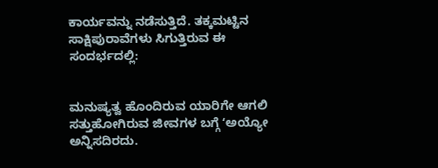ಕಾರ್ಯವನ್ನು ನಡೆಸುತ್ತಿದೆ. ತಕ್ಕಮಟ್ಟಿನ ಸಾಕ್ಷಿಪುರಾವೆಗಳು ಸಿಗುತ್ತಿರುವ ಈ ಸಂದರ್ಭದಲ್ಲಿ:


ಮನುಷ್ಯತ್ವ ಹೊಂದಿರುವ ಯಾರಿಗೇ ಆಗಲಿ ಸತ್ತುಹೋಗಿರುವ ಜೀವಗಳ ಬಗ್ಗೆ ʻಅಯ್ಯೋ ಅನ್ನಿಸದಿರದು.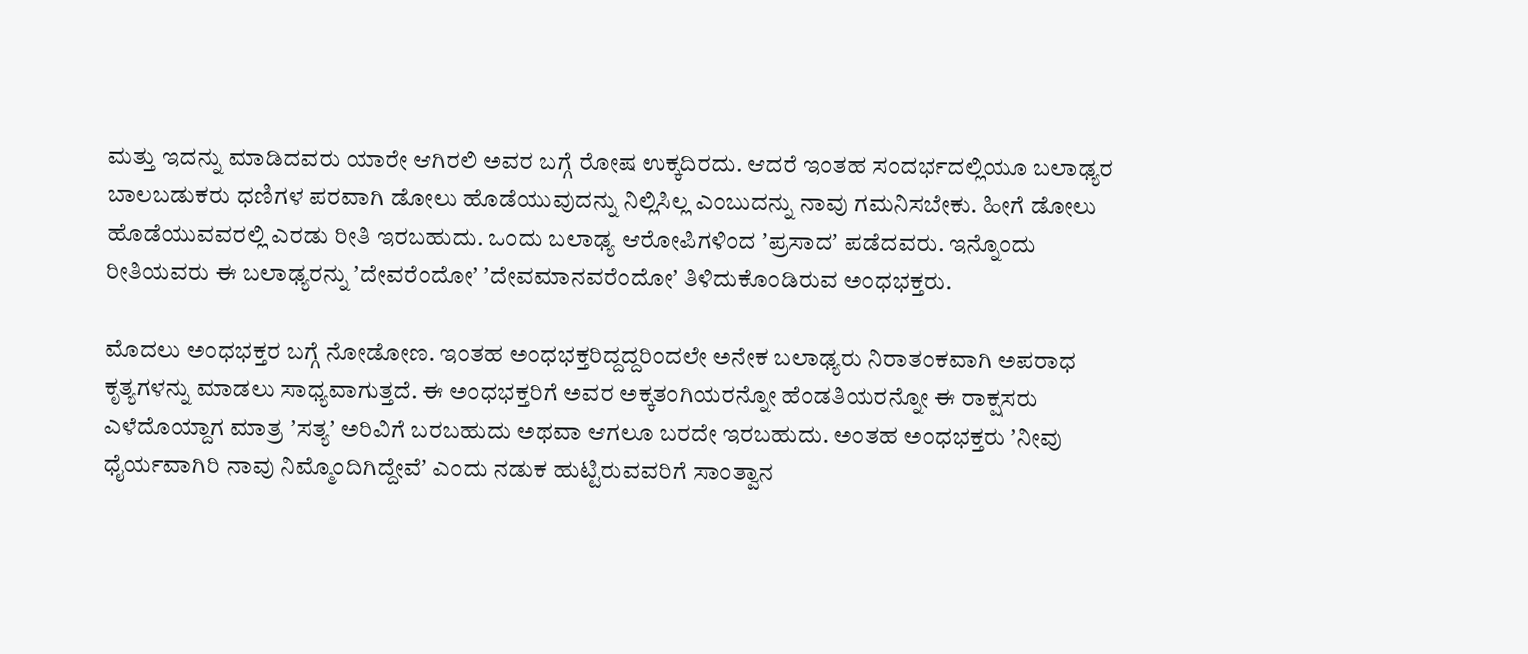ಮತ್ತು ಇದನ್ನು ಮಾಡಿದವರು ಯಾರೇ ಆಗಿರಲಿ ಅವರ ಬಗ್ಗೆ ರೋಷ ಉಕ್ಕದಿರದು. ಆದರೆ ಇಂತಹ ಸಂದರ್ಭದಲ್ಲಿಯೂ ಬಲಾಢ್ಯರ ಬಾಲಬಡುಕರು ಧಣಿಗಳ ಪರವಾಗಿ ಡೋಲು ಹೊಡೆಯುವುದನ್ನು ನಿಲ್ಲಿಸಿಲ್ಲ ಎಂಬುದನ್ನು ನಾವು ಗಮನಿಸಬೇಕು. ಹೀಗೆ ಡೋಲು ಹೊಡೆಯುವವರಲ್ಲಿ ಎರಡು ರೀತಿ ಇರಬಹುದು. ಒಂದು ಬಲಾಢ್ಯ ಆರೋಪಿಗಳಿಂದ ʼಪ್ರಸಾದʼ ಪಡೆದವರು. ಇನ್ನೊಂದು ರೀತಿಯವರು ಈ ಬಲಾಢ್ಯರನ್ನು ʼದೇವರೆಂದೋʼ ʼದೇವಮಾನವರೆಂದೋʼ ತಿಳಿದುಕೊಂಡಿರುವ ಅಂಧಭಕ್ತರು.

ಮೊದಲು ಅಂಧಭಕ್ತರ ಬಗ್ಗೆ ನೋಡೋಣ. ಇಂತಹ ಅಂಧಭಕ್ತರಿದ್ದದ್ದರಿಂದಲೇ ಅನೇಕ ಬಲಾಢ್ಯರು ನಿರಾತಂಕವಾಗಿ ಅಪರಾಧ ಕೃತ್ಯಗಳನ್ನು ಮಾಡಲು ಸಾಧ್ಯವಾಗುತ್ತದೆ. ಈ ಅಂಧಭಕ್ತರಿಗೆ ಅವರ ಅಕ್ಕತಂಗಿಯರನ್ನೋ ಹೆಂಡತಿಯರನ್ನೋ ಈ ರಾಕ್ಷಸರು ಎಳೆದೊಯ್ದಾಗ ಮಾತ್ರ ʼಸತ್ಯʼ ಅರಿವಿಗೆ ಬರಬಹುದು ಅಥವಾ ಆಗಲೂ ಬರದೇ ಇರಬಹುದು. ಅಂತಹ ಅಂಧಭಕ್ತರು ʼನೀವು ಧೈರ್ಯವಾಗಿರಿ ನಾವು ನಿಮ್ಮೊಂದಿಗಿದ್ದೇವೆʼ ಎಂದು ನಡುಕ ಹುಟ್ಟಿರುವವರಿಗೆ ಸಾಂತ್ವಾನ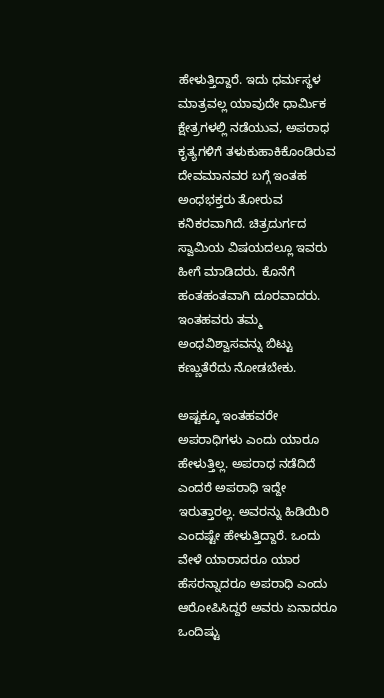ಹೇಳುತ್ತಿದ್ದಾರೆ. ಇದು ಧರ್ಮಸ್ಥಳ ಮಾತ್ರವಲ್ಲ ಯಾವುದೇ ಧಾರ್ಮಿಕ ಕ್ಷೇತ್ರಗಳಲ್ಲಿ ನಡೆಯುವ, ಅಪರಾಧ ಕೃತ್ಯಗಳಿಗೆ ತಳುಕುಹಾಕಿಕೊಂಡಿರುವ ದೇವಮಾನವರ ಬಗ್ಗೆ ಇಂತಹ ಅಂಧಭಕ್ತರು ತೋರುವ ಕನಿಕರವಾಗಿದೆ. ಚಿತ್ರದುರ್ಗದ ಸ್ವಾಮಿಯ ವಿಷಯದಲ್ಲೂ ಇವರು ಹೀಗೆ ಮಾಡಿದರು. ಕೊನೆಗೆ ಹಂತಹಂತವಾಗಿ ದೂರವಾದರು. ಇಂತಹವರು ತಮ್ಮ ಅಂಧವಿಶ್ವಾಸವನ್ನು ಬಿಟ್ಟು ಕಣ್ಣುತೆರೆದು ನೋಡಬೇಕು.

ಅಷ್ಟಕ್ಕೂ ಇಂತಹವರೇ ಅಪರಾಧಿಗಳು ಎಂದು ಯಾರೂ ಹೇಳುತ್ತಿಲ್ಲ. ಅಪರಾಧ ನಡೆದಿದೆ ಎಂದರೆ ಅಪರಾಧಿ ಇದ್ದೇ ಇರುತ್ತಾರಲ್ಲ. ಅವರನ್ನು ಹಿಡಿಯಿರಿ ಎಂದಷ್ಟೇ ಹೇಳುತ್ತಿದ್ದಾರೆ. ಒಂದು ವೇಳೆ ಯಾರಾದರೂ ಯಾರ ಹೆಸರನ್ನಾದರೂ ಅಪರಾಧಿ ಎಂದು ಆರೋಪಿಸಿದ್ದರೆ ಅವರು ಏನಾದರೂ ಒಂದಿಷ್ಟು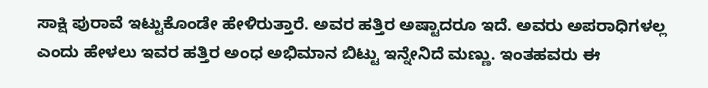ಸಾಕ್ಷಿ ಪುರಾವೆ ಇಟ್ಟುಕೊಂಡೇ ಹೇಳಿರುತ್ತಾರೆ. ಅವರ ಹತ್ತಿರ ಅಷ್ಟಾದರೂ ಇದೆ. ಅವರು ಅಪರಾಧಿಗಳಲ್ಲ ಎಂದು ಹೇಳಲು ಇವರ ಹತ್ತಿರ ಅಂಧ ಅಭಿಮಾನ ಬಿಟ್ಟು ಇನ್ನೇನಿದೆ ಮಣ್ಣು. ಇಂತಹವರು ಈ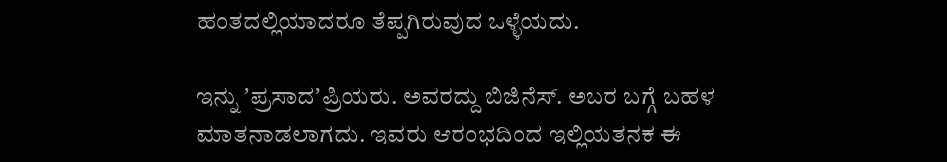ಹಂತದಲ್ಲಿಯಾದರೂ ತೆಪ್ಪಗಿರುವುದ ಒಳ್ಳೆಯದು.

ಇನ್ನು ʼಪ್ರಸಾದʼಪ್ರಿಯರು. ಅವರದ್ದು ಬಿಜಿನೆಸ್. ಅಬರ ಬಗ್ಗೆ ಬಹಳ ಮಾತನಾಡಲಾಗದು. ಇವರು ಆರಂಭದಿಂದ ಇಲ್ಲಿಯತನಕ ಈ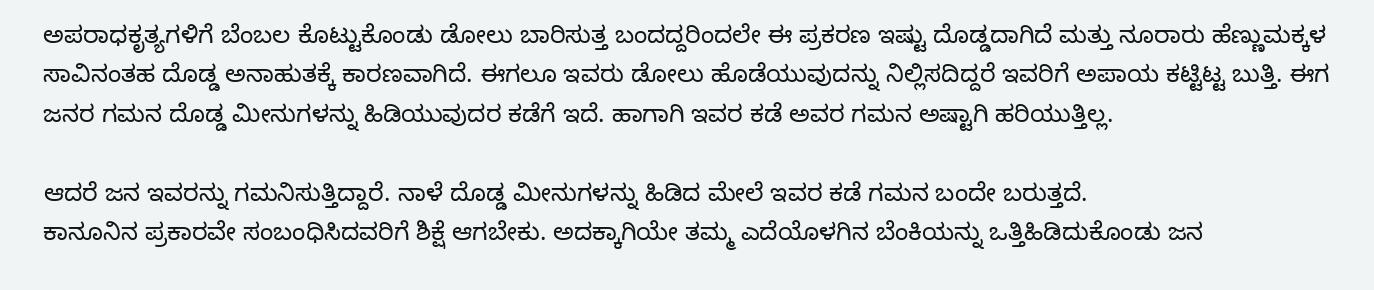ಅಪರಾಧಕೃತ್ಯಗಳಿಗೆ ಬೆಂಬಲ ಕೊಟ್ಟುಕೊಂಡು ಡೋಲು ಬಾರಿಸುತ್ತ ಬಂದದ್ದರಿಂದಲೇ ಈ ಪ್ರಕರಣ ಇಷ್ಟು ದೊಡ್ಡದಾಗಿದೆ ಮತ್ತು ನೂರಾರು ಹೆಣ್ಣುಮಕ್ಕಳ ಸಾವಿನಂತಹ ದೊಡ್ಡ ಅನಾಹುತಕ್ಕೆ ಕಾರಣವಾಗಿದೆ. ಈಗಲೂ ಇವರು ಡೋಲು ಹೊಡೆಯುವುದನ್ನು ನಿಲ್ಲಿಸದಿದ್ದರೆ ಇವರಿಗೆ ಅಪಾಯ ಕಟ್ಟಿಟ್ಟ ಬುತ್ತಿ. ಈಗ ಜನರ ಗಮನ ದೊಡ್ಡ ಮೀನುಗಳನ್ನು ಹಿಡಿಯುವುದರ ಕಡೆಗೆ ಇದೆ. ಹಾಗಾಗಿ ಇವರ ಕಡೆ ಅವರ ಗಮನ ಅಷ್ಟಾಗಿ ಹರಿಯುತ್ತಿಲ್ಲ.

ಆದರೆ ಜನ ಇವರನ್ನು ಗಮನಿಸುತ್ತಿದ್ದಾರೆ. ನಾಳೆ ದೊಡ್ಡ ಮೀನುಗಳನ್ನು ಹಿಡಿದ ಮೇಲೆ ಇವರ ಕಡೆ ಗಮನ ಬಂದೇ ಬರುತ್ತದೆ.
ಕಾನೂನಿನ ಪ್ರಕಾರವೇ ಸಂಬಂಧಿಸಿದವರಿಗೆ ಶಿಕ್ಷೆ ಆಗಬೇಕು. ಅದಕ್ಕಾಗಿಯೇ ತಮ್ಮ ಎದೆಯೊಳಗಿನ ಬೆಂಕಿಯನ್ನು ಒತ್ತಿಹಿಡಿದುಕೊಂಡು ಜನ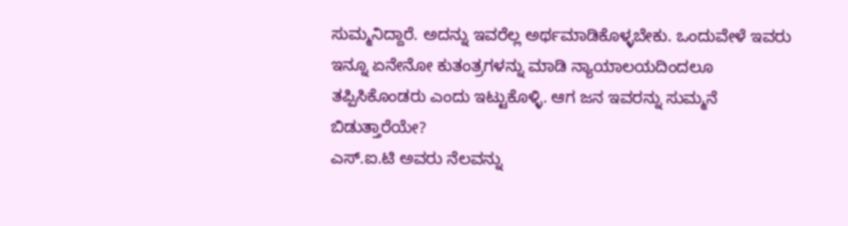ಸುಮ್ಮನಿದ್ದಾರೆ. ಅದನ್ನು ಇವರೆಲ್ಲ ಅರ್ಥಮಾಡಿಕೊಳ್ಳಬೇಕು. ಒಂದುವೇಳೆ ಇವರು ಇನ್ನೂ ಏನೇನೋ ಕುತಂತ್ರಗಳನ್ನು ಮಾಡಿ ನ್ಯಾಯಾಲಯದಿಂದಲೂ ತಪ್ಪಿಸಿಕೊಂಡರು ಎಂದು ಇಟ್ಟುಕೊಳ್ಳಿ. ಆಗ ಜನ ಇವರನ್ನು ಸುಮ್ಮನೆ ಬಿಡುತ್ತಾರೆಯೇ?
ಎಸ್.ಐ.ಟಿ ಅವರು ನೆಲವನ್ನು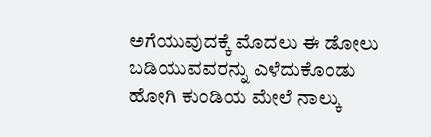ಅಗೆಯುವುದಕ್ಕೆ ಮೊದಲು ಈ ಡೋಲು ಬಡಿಯುವವರನ್ನು ಎಳೆದುಕೊಂಡು ಹೋಗಿ ಕುಂಡಿಯ ಮೇಲೆ ನಾಲ್ಕು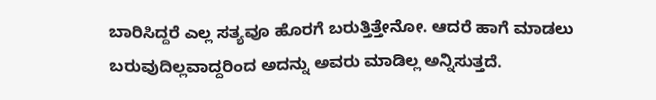ಬಾರಿಸಿದ್ದರೆ ಎಲ್ಲ ಸತ್ಯವೂ ಹೊರಗೆ ಬರುತ್ತಿತ್ತೇನೋ. ಆದರೆ ಹಾಗೆ ಮಾಡಲು ಬರುವುದಿಲ್ಲವಾದ್ದರಿಂದ ಅದನ್ನು ಅವರು ಮಾಡಿಲ್ಲ ಅನ್ನಿಸುತ್ತದೆ.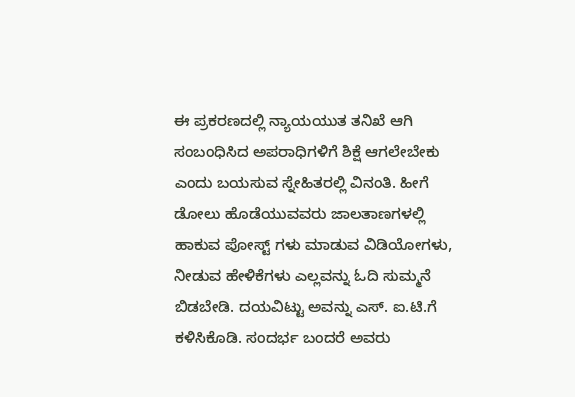ಈ ಪ್ರಕರಣದಲ್ಲಿ ನ್ಯಾಯಯುತ ತನಿಖೆ ಆಗಿ ಸಂಬಂಧಿಸಿದ ಅಪರಾಧಿಗಳಿಗೆ ಶಿಕ್ಷೆ ಆಗಲೇಬೇಕು ಎಂದು ಬಯಸುವ ಸ್ನೇಹಿತರಲ್ಲಿ ವಿನಂತಿ. ಹೀಗೆ ಡೋಲು ಹೊಡೆಯುವವರು ಜಾಲತಾಣಗಳಲ್ಲಿ ಹಾಕುವ ಪೋಸ್ಟ್ ಗಳು ಮಾಡುವ ವಿಡಿಯೋಗಳು, ನೀಡುವ ಹೇಳಿಕೆಗಳು ಎಲ್ಲವನ್ನು ಓದಿ ಸುಮ್ಮನೆ ಬಿಡಬೇಡಿ. ದಯವಿಟ್ಟು ಅವನ್ನು ಎಸ್. ಐ.ಟಿ.ಗೆ ಕಳಿಸಿಕೊಡಿ. ಸಂದರ್ಭ ಬಂದರೆ ಅವರು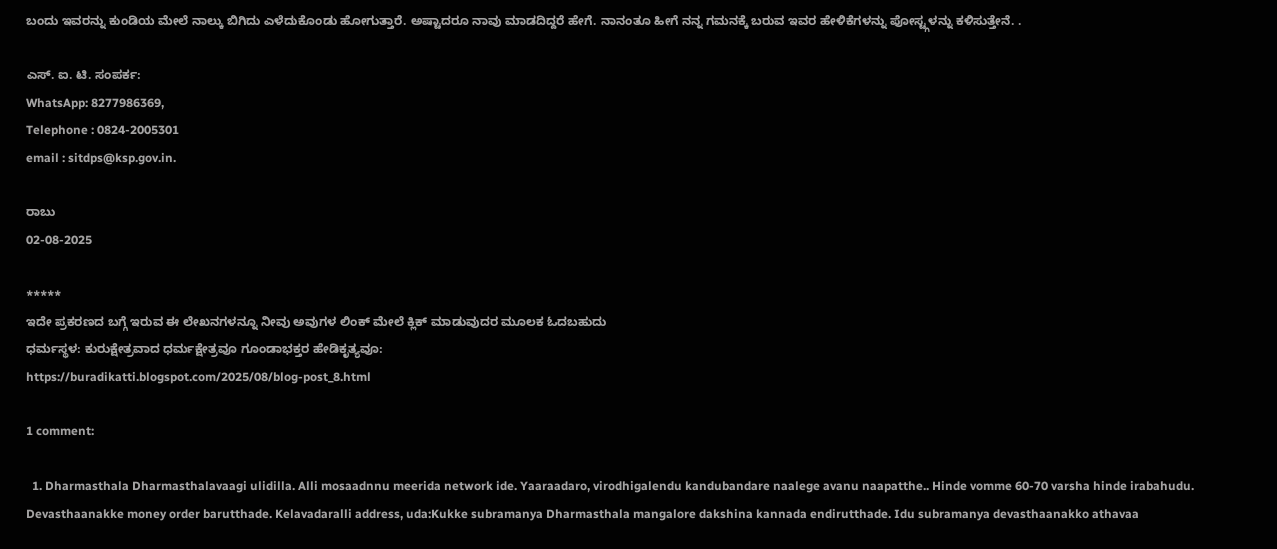ಬಂದು ಇವರನ್ನು ಕುಂಡಿಯ ಮೇಲೆ ನಾಲ್ಕು ಬಿಗಿದು ಎಳೆದುಕೊಂಡು ಹೋಗುತ್ತಾರೆ. ಅಷ್ಟಾದರೂ ನಾವು ಮಾಡದಿದ್ದರೆ ಹೇಗೆ. ನಾನಂತೂ ಹೀಗೆ ನನ್ನ ಗಮನಕ್ಕೆ ಬರುವ ಇವರ ಹೇಳಿಕೆಗಳನ್ನು ಪೋಸ್ಟ್ಗಳನ್ನು ಕಳಿಸುತ್ತೇನೆ. .

ಎಸ್. ಐ. ಟಿ. ಸಂಪರ್ಕ:
WhatsApp: 8277986369,
Telephone : 0824-2005301
email : sitdps@ksp.gov.in.

ರಾಬು
02-08-2025

*****
ಇದೇ ಪ್ರಕರಣದ ಬಗ್ಗೆ ಇರುವ ಈ ಲೇಖನಗಳನ್ನೂ ನೀವು ಅವುಗಳ ಲಿಂಕ್‌ ಮೇಲೆ ಕ್ಲಿಕ್‌ ಮಾಡುವುದರ ಮೂಲಕ ಓದಬಹುದು
ಧರ್ಮಸ್ಥಳ: ಕುರುಕ್ಷೇತ್ರವಾದ ಧರ್ಮಕ್ಷೇತ್ರವೂ ಗೂಂಡಾಭಕ್ತರ ಹೇಡಿಕೃತ್ಯವೂ:
https://buradikatti.blogspot.com/2025/08/blog-post_8.html

1 comment:

  1. Dharmasthala Dharmasthalavaagi ulidilla. Alli mosaadnnu meerida network ide. Yaaraadaro, virodhigalendu kandubandare naalege avanu naapatthe.. Hinde vomme 60-70 varsha hinde irabahudu. Devasthaanakke money order barutthade. Kelavadaralli address, uda:Kukke subramanya Dharmasthala mangalore dakshina kannada endirutthade. Idu subramanya devasthaanakko athavaa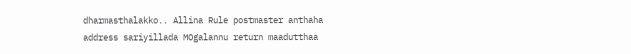dharmasthalakko.. Allina Rule postmaster anthaha address sariyillada MOgalannu return maadutthaa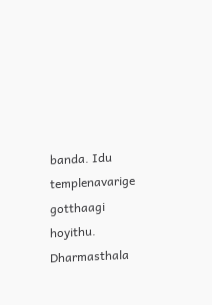banda. Idu templenavarige gotthaagi hoyithu. Dharmasthala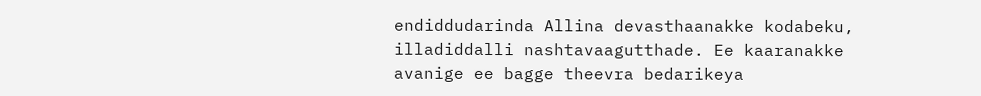endiddudarinda Allina devasthaanakke kodabeku, illadiddalli nashtavaagutthade. Ee kaaranakke avanige ee bagge theevra bedarikeya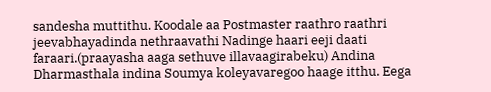sandesha muttithu. Koodale aa Postmaster raathro raathri jeevabhayadinda nethraavathi Nadinge haari eeji daati faraari.(praayasha aaga sethuve illavaagirabeku) Andina Dharmasthala indina Soumya koleyavaregoo haage itthu. Eega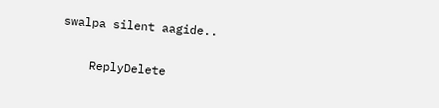swalpa silent aagide..

    ReplyDelete